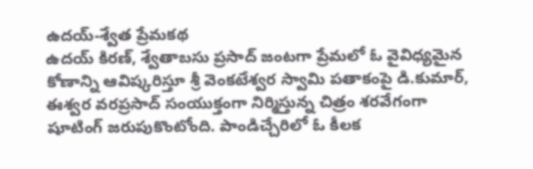ఉదయ్-శ్వేత ప్రేమకథ
ఉదయ్ కిరణ్, శ్వేతాబసు ప్రసాద్ జంటగా ప్రేమలో ఓ వైవిధ్యమైన కోణాన్ని ఆవిష్కరిస్తూ శ్రీ వెంకటేశ్వర స్వామి పతాకంపై డి.కుమార్, ఈశ్వర వరప్రసాద్ సంయుక్తంగా నిర్మిస్తున్న చిత్రం శరవేగంగా షూటింగ్ జరుపుకొంటోంది. పాండిచ్చేరిలో ఓ కీలక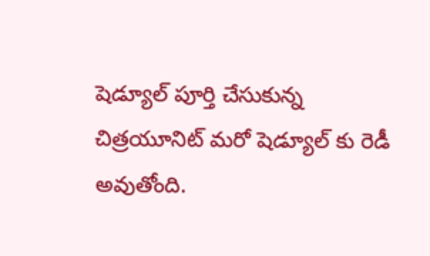షెడ్యూల్ పూర్తి చేసుకున్న చిత్రయూనిట్ మరో షెడ్యూల్ కు రెడీ అవుతోంది.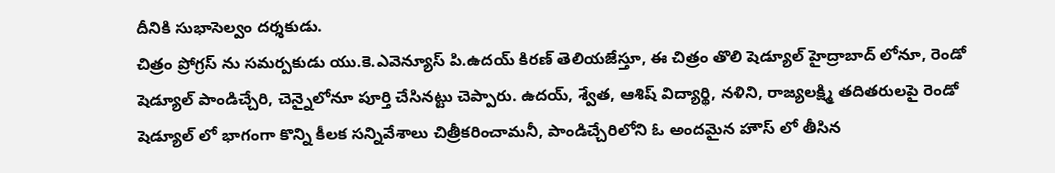దీనికి సుభాసెల్వం దర్శకుడు.
చిత్రం ప్రోగ్రస్ ను సమర్పకుడు యు.కె.ఎవెన్యూస్ పి.ఉదయ్ కిరణ్ తెలియజేస్తూ, ఈ చిత్రం తొలి షెడ్యూల్ హైద్రాబాద్ లోనూ, రెండో షెడ్యూల్ పాండిచ్చేరి, చెన్నైలోనూ పూర్తి చేసినట్టు చెప్పారు. ఉదయ్, శ్వేత, ఆశిష్ విద్యార్థి, నళిని, రాజ్యలక్ష్మి తదితరులపై రెండో షెడ్యూల్ లో భాగంగా కొన్ని కీలక సన్నివేశాలు చిత్రీకరించామనీ, పాండిచ్చేరిలోని ఓ అందమైన హౌస్ లో తీసిన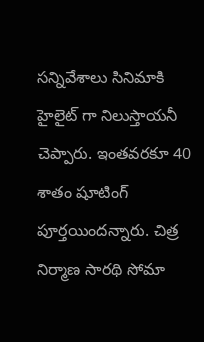సన్నివేశాలు సినిమాకి హైలైట్ గా నిలుస్తాయనీ చెప్పారు. ఇంతవరకూ 40 శాతం షూటింగ్ పూర్తయిందన్నారు. చిత్ర నిర్మాణ సారథి సోమా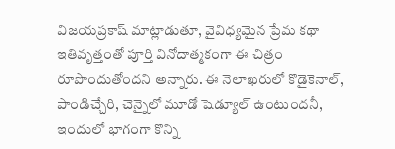విజయప్రకాష్ మాట్లాడుతూ, వైవిధ్యమైన ప్రేమ కథా ఇతివృత్తంతో పూర్తి వినోదాత్మకంగా ఈ చిత్రం రూపొందుతోందని అన్నారు. ఈ నెలాఖరులో కొడైకెనాల్, పాండిచ్చేరి, చెన్నైలో మూడో షెడ్యూల్ ఉంటుందనీ, ఇందులో భాగంగా కొన్ని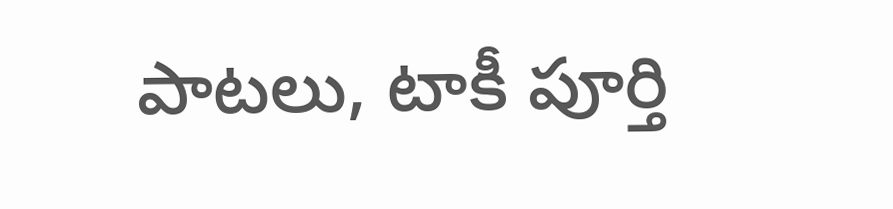పాటలు, టాకీ పూర్తి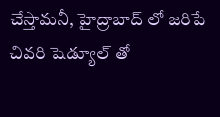చేస్తామనీ, హైద్రాబాద్ లో జరిపే చివరి షెడ్యూల్ తో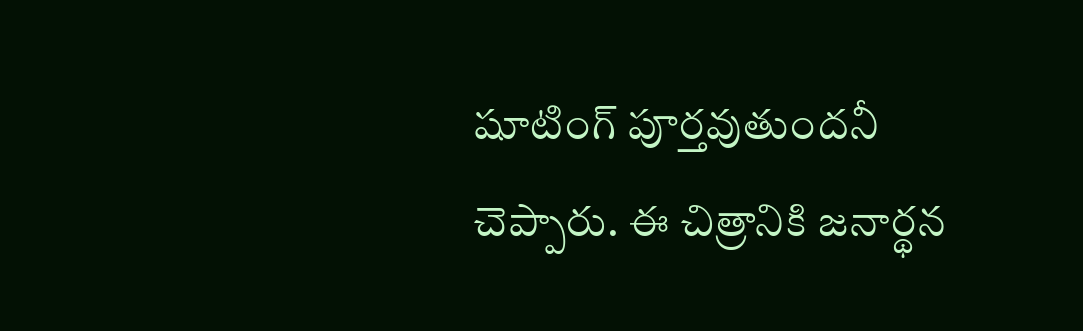షూటింగ్ పూర్తవుతుందనీ చెప్పారు. ఈ చిత్రానికి జనార్థన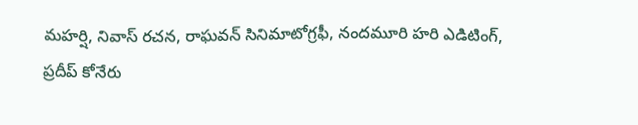మహర్షి, నివాస్ రచన, రాఘవన్ సినిమాటోగ్రఫీ, నందమూరి హరి ఎడిటింగ్, ప్రదీప్ కోనేరు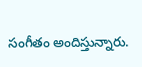సంగీతం అందిస్తున్నారు.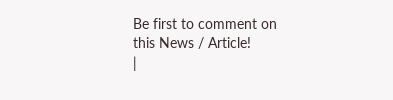Be first to comment on this News / Article!
|